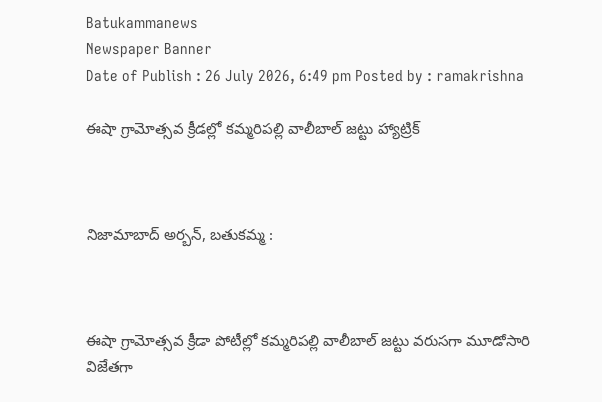Batukammanews
Newspaper Banner
Date of Publish : 26 July 2026, 6:49 pm Posted by : ramakrishna

ఈషా గ్రామోత్సవ క్రీడల్లో కమ్మరిపల్లి వాలీబాల్ జట్టు హ్యాట్రిక్



నిజామాబాద్ అర్బన్, బతుకమ్మ :



ఈషా గ్రామోత్సవ క్రీడా పోటీల్లో కమ్మరిపల్లి వాలీబాల్ జట్టు వరుసగా మూడోసారి విజేతగా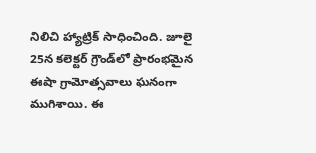నిలిచి హ్యాట్రిక్ సాధించింది. జూలై 25న కలెక్టర్ గ్రౌండ్‌లో ప్రారంభమైన ఈషా గ్రామోత్సవాలు ఘనంగా ముగిశాయి. ఈ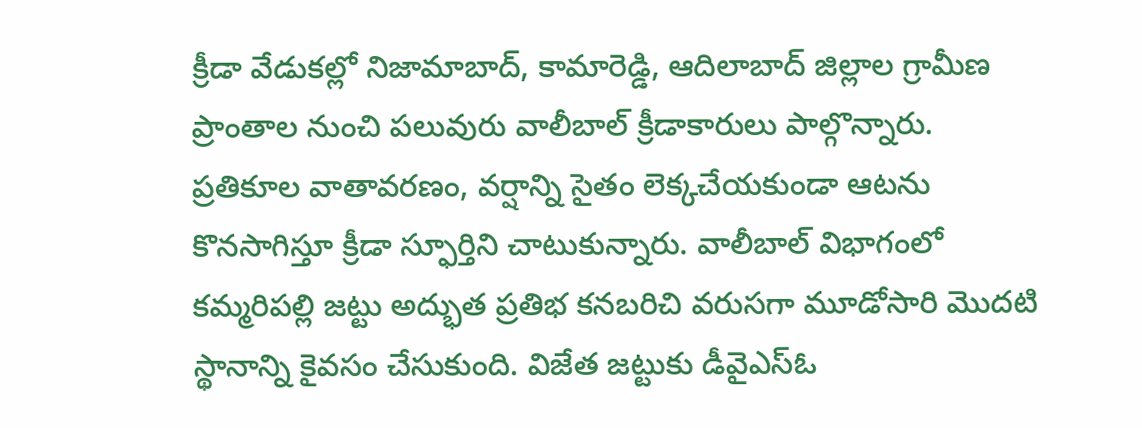క్రీడా వేడుకల్లో నిజామాబాద్, కామారెడ్డి, ఆదిలాబాద్ జిల్లాల గ్రామీణ ప్రాంతాల నుంచి పలువురు వాలీబాల్ క్రీడాకారులు పాల్గొన్నారు. ప్రతికూల వాతావరణం, వర్షాన్ని సైతం లెక్కచేయకుండా ఆటను కొనసాగిస్తూ క్రీడా స్ఫూర్తిని చాటుకున్నారు. వాలీబాల్ విభాగంలో కమ్మరిపల్లి జట్టు అద్భుత ప్రతిభ కనబరిచి వరుసగా మూడోసారి మొదటి స్థానాన్ని కైవసం చేసుకుంది. విజేత జట్టుకు డీవైఎస్ఓ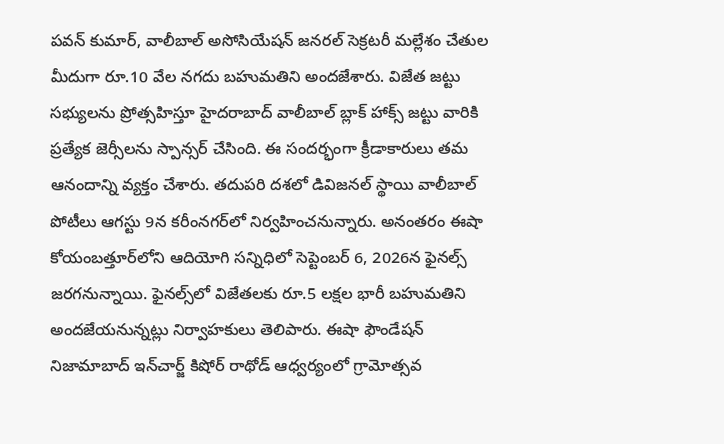పవన్ కుమార్, వాలీబాల్ అసోసియేషన్ జనరల్ సెక్రటరీ మల్లేశం చేతుల మీదుగా రూ.10 వేల నగదు బహుమతిని అందజేశారు. విజేత జట్టు సభ్యులను ప్రోత్సహిస్తూ హైదరాబాద్ వాలీబాల్ బ్లాక్ హాక్స్ జట్టు వారికి ప్రత్యేక జెర్సీలను స్పాన్సర్ చేసింది. ఈ సందర్భంగా క్రీడాకారులు తమ ఆనందాన్ని వ్యక్తం చేశారు. తదుపరి దశలో డివిజనల్ స్థాయి వాలీబాల్ పోటీలు ఆగస్టు 9న కరీంనగర్‌లో నిర్వహించనున్నారు. అనంతరం ఈషా కోయంబత్తూర్‌లోని ఆదియోగి సన్నిధిలో సెప్టెంబర్ 6, 2026న ఫైనల్స్ జరగనున్నాయి. ఫైనల్స్‌లో విజేతలకు రూ.5 లక్షల భారీ బహుమతిని అందజేయనున్నట్లు నిర్వాహకులు తెలిపారు. ఈషా ఫౌండేషన్ నిజామాబాద్ ఇన్‌చార్జ్ కిషోర్ రాథోడ్ ఆధ్వర్యంలో గ్రామోత్సవ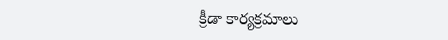క్రీడా కార్యక్రమాలు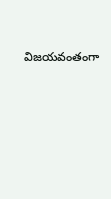విజయవంతంగా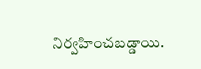నిర్వహించబడ్డాయి.